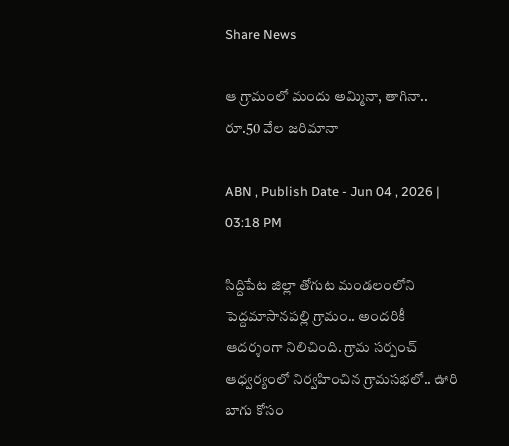Share News

ఆ గ్రామంలో మందు అమ్మినా, తాగినా.. రూ.50 వేల జరిమానా

ABN , Publish Date - Jun 04 , 2026 | 03:18 PM

సిద్దిపేట జిల్లా తోగుట మండలంలోని పెద్దమాసానపల్లి గ్రామం.. అందరికీ ఆదర్శంగా నిలిచింది. గ్రామ సర్పంచ్ ఆధ్వర్యంలో నిర్వహించిన గ్రామసభలో.. ఊరి బాగు కోసం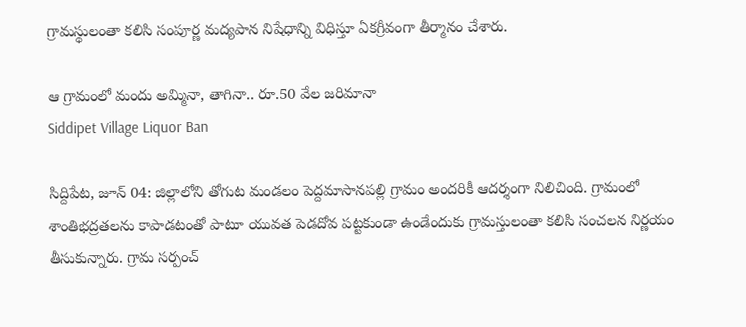గ్రామస్థులంతా కలిసి సంపూర్ణ మద్యపాన నిషేధాన్ని విధిస్తూ ఏకగ్రీవంగా తీర్మానం చేశారు.

ఆ గ్రామంలో మందు అమ్మినా, తాగినా.. రూ.50 వేల జరిమానా
Siddipet Village Liquor Ban

సిద్దిపేట, జూన్ 04: జిల్లాలోని తోగుట మండలం పెద్దమాసానపల్లి గ్రామం అందరికీ ఆదర్శంగా నిలిచింది. గ్రామంలో శాంతిభద్రతలను కాపాడటంతో పాటూ యువత పెడదోవ పట్టకుండా ఉండేందుకు గ్రామస్తులంతా కలిసి సంచలన నిర్ణయం తీసుకున్నారు. గ్రామ సర్పంచ్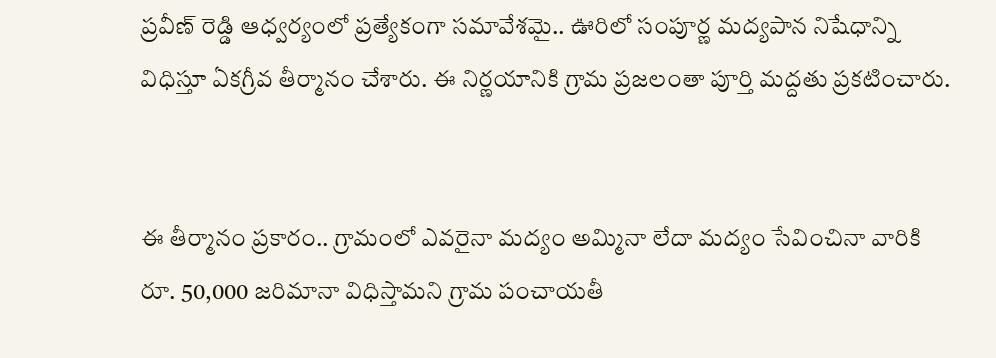ప్రవీణ్ రెడ్డి ఆధ్వర్యంలో ప్రత్యేకంగా సమావేశమై.. ఊరిలో సంపూర్ణ మద్యపాన నిషేధాన్ని విధిస్తూ ఏకగ్రీవ తీర్మానం చేశారు. ఈ నిర్ణయానికి గ్రామ ప్రజలంతా పూర్తి మద్దతు ప్రకటించారు.


ఈ తీర్మానం ప్రకారం.. గ్రామంలో ఎవరైనా మద్యం అమ్మినా లేదా మద్యం సేవించినా వారికి రూ. 50,000 జరిమానా విధిస్తామని గ్రామ పంచాయతీ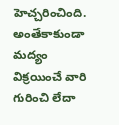హెచ్చరించింది. అంతేకాకుండా మద్యం విక్రయించే వారి గురించి లేదా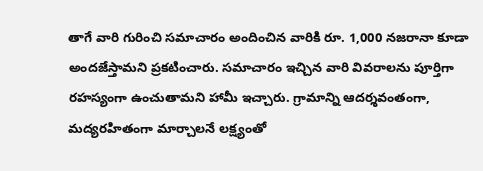తాగే వారి గురించి సమాచారం అందించిన వారికి రూ. 1,000 నజరానా కూడా అందజేస్తామని ప్రకటించారు. సమాచారం ఇచ్చిన వారి వివరాలను పూర్తిగా రహస్యంగా ఉంచుతామని హామీ ఇచ్చారు. గ్రామాన్ని ఆదర్శవంతంగా, మద్యరహితంగా మార్చాలనే లక్ష్యంతో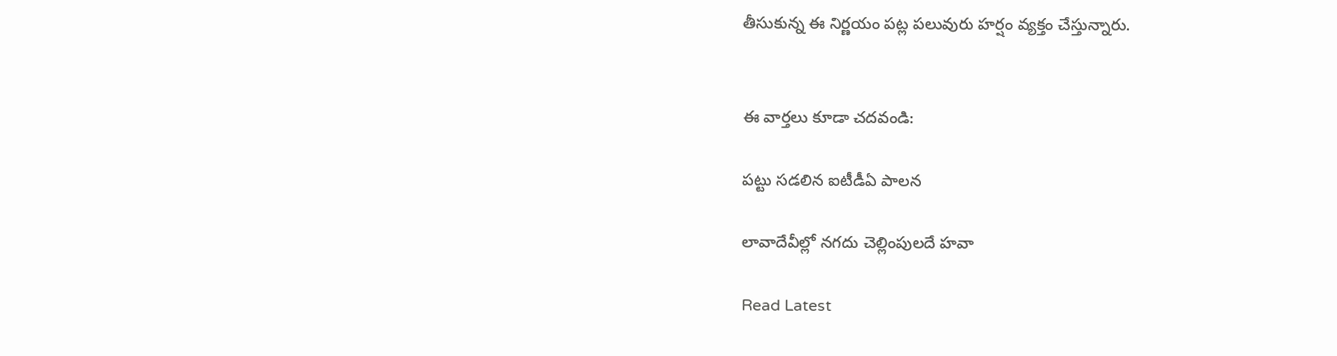తీసుకున్న ఈ నిర్ణయం పట్ల పలువురు హర్షం వ్యక్తం చేస్తున్నారు.


ఈ వార్తలు కూడా చదవండి:

పట్టు సడలిన ఐటీడీఏ పాలన

లావాదేవీల్లో నగదు చెల్లింపులదే హవా

Read Latest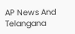AP News And Telangana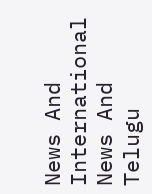News And International News And Telugu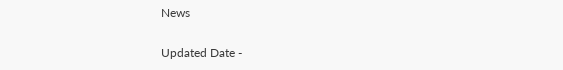News

Updated Date -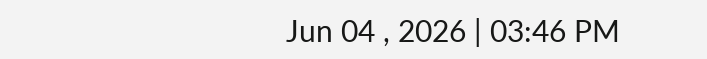Jun 04 , 2026 | 03:46 PM